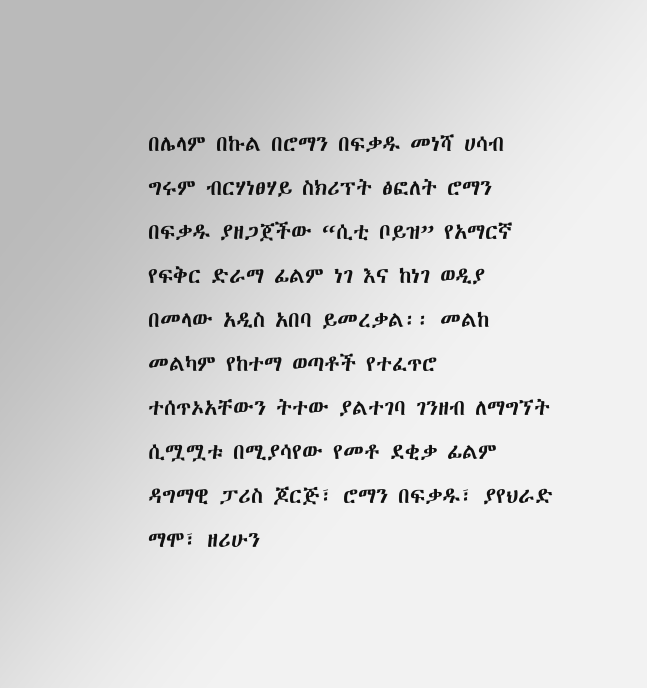በሌላም በኩል በሮማን በፍቃዱ መነሻ ሀሳብ ግሩም ብርሃነፀሃይ ስክሪፕት ፅፎለት ሮማን በፍቃዱ ያዘጋጀችው “ሲቲ ቦይዝ” የአማርኛ የፍቅር ድራማ ፊልም ነገ እና ከነገ ወዲያ በመላው አዲስ አበባ ይመረቃል፡፡ መልከ መልካም የከተማ ወጣቶች የተፈጥሮ ተሰጥኦአቸውን ትተው ያልተገባ ገንዘብ ለማግኘት ሲሟሟቱ በሚያሳየው የመቶ ደቂቃ ፊልም ዳግማዊ ፓሪስ ጆርጅ፣ ሮማን በፍቃዱ፣ ያየህራድ ማሞ፣ ዘሪሁን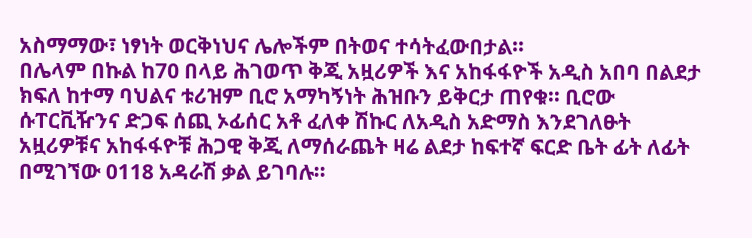አስማማው፣ ነፃነት ወርቅነህና ሌሎችም በትወና ተሳትፈውበታል፡፡
በሌላም በኩል ከ70 በላይ ሕገወጥ ቅጂ አዟሪዎች እና አከፋፋዮች አዲስ አበባ በልደታ ክፍለ ከተማ ባህልና ቱሪዝም ቢሮ አማካኝነት ሕዝቡን ይቅርታ ጠየቁ፡፡ ቢሮው ሱፐርቪዥንና ድጋፍ ሰጪ ኦፊሰር አቶ ፈለቀ ሽኩር ለአዲስ አድማስ እንደገለፁት አዟሪዎቹና አከፋፋዮቹ ሕጋዊ ቅጂ ለማሰራጨት ዛሬ ልደታ ከፍተኛ ፍርድ ቤት ፊት ለፊት በሚገኘው 0118 አዳራሽ ቃል ይገባሉ፡፡